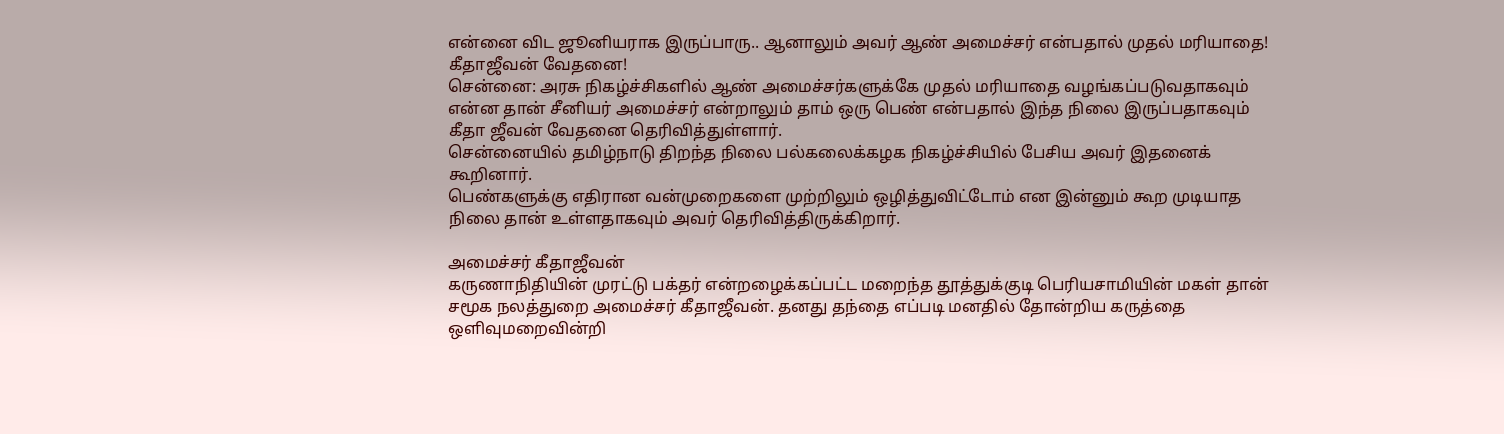என்னை விட ஜூனியராக இருப்பாரு.. ஆனாலும் அவர் ஆண் அமைச்சர் என்பதால் முதல் மரியாதை! கீதாஜீவன் வேதனை!
சென்னை: அரசு நிகழ்ச்சிகளில் ஆண் அமைச்சர்களுக்கே முதல் மரியாதை வழங்கப்படுவதாகவும் என்ன தான் சீனியர் அமைச்சர் என்றாலும் தாம் ஒரு பெண் என்பதால் இந்த நிலை இருப்பதாகவும் கீதா ஜீவன் வேதனை தெரிவித்துள்ளார்.
சென்னையில் தமிழ்நாடு திறந்த நிலை பல்கலைக்கழக நிகழ்ச்சியில் பேசிய அவர் இதனைக் கூறினார்.
பெண்களுக்கு எதிரான வன்முறைகளை முற்றிலும் ஒழித்துவிட்டோம் என இன்னும் கூற முடியாத நிலை தான் உள்ளதாகவும் அவர் தெரிவித்திருக்கிறார்.

அமைச்சர் கீதாஜீவன்
கருணாநிதியின் முரட்டு பக்தர் என்றழைக்கப்பட்ட மறைந்த தூத்துக்குடி பெரியசாமியின் மகள் தான் சமூக நலத்துறை அமைச்சர் கீதாஜீவன். தனது தந்தை எப்படி மனதில் தோன்றிய கருத்தை ஒளிவுமறைவின்றி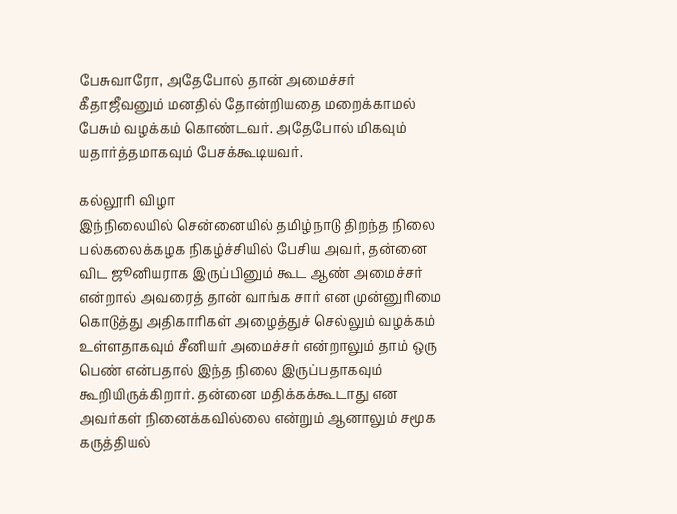பேசுவாரோ, அதேபோல் தான் அமைச்சர் கீதாஜீவனும் மனதில் தோன்றியதை மறைக்காமல் பேசும் வழக்கம் கொண்டவர். அதேபோல் மிகவும் யதார்த்தமாகவும் பேசக்கூடியவர்.

கல்லூரி விழா
இந்நிலையில் சென்னையில் தமிழ்நாடு திறந்த நிலை பல்கலைக்கழக நிகழ்ச்சியில் பேசிய அவர், தன்னை விட ஜூனியராக இருப்பினும் கூட ஆண் அமைச்சர் என்றால் அவரைத் தான் வாங்க சார் என முன்னுரிமை கொடுத்து அதிகாரிகள் அழைத்துச் செல்லும் வழக்கம் உள்ளதாகவும் சீனியர் அமைச்சர் என்றாலும் தாம் ஒரு பெண் என்பதால் இந்த நிலை இருப்பதாகவும் கூறியிருக்கிறார். தன்னை மதிக்கக்கூடாது என அவர்கள் நினைக்கவில்லை என்றும் ஆனாலும் சமூக கருத்தியல்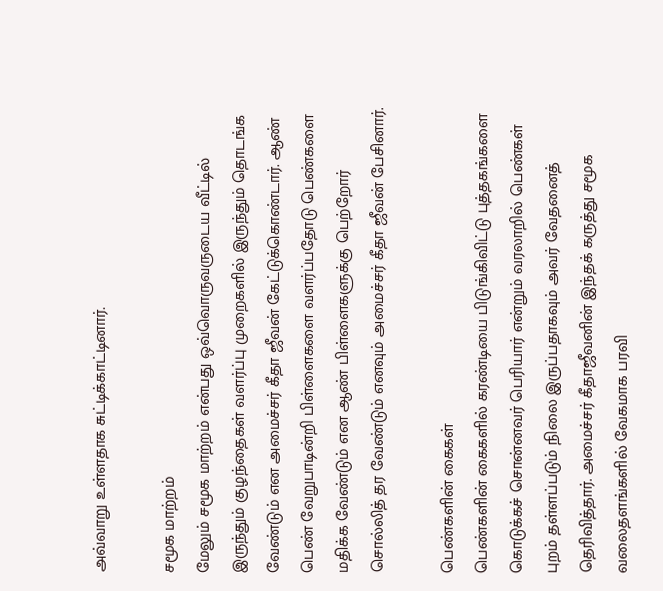அவ்வாறு உள்ளதாக சுட்டிக்காட்டினார்.

சமூக மாற்றம்
மேலும் சமூக மாற்றம் என்பது ஒவ்வொருவருடைய வீட்டில் இருந்தும் குழந்தைகள் வளர்ப்பு முறைகளில் இருந்தும் தொடங்க வேண்டும் என அமைச்சர் கீதா ஜீவன் கேட்டுக்கொண்டார். ஆண் பெண் வேறுபாடின்றி பிள்ளைகளை வளர்ப்பதோடு பெண்களை மதிக்க வேண்டும் என ஆண் பிள்ளைகளுக்கு பெற்றோர் சொல்லித் தர வேண்டும் எனவும் அமைச்சர் கீதா ஜீவன் பேசினார்.

பெண்களின் கைகள்
பெண்களின் கைகளில் கரண்டியை பிடுங்கிவிட்டு புத்தகங்களை கொடுக்கச் சொன்னவர் பெரியார் என்றும் வரலாறில் பெண்கள் புறம் தள்ளப்படும் நிலை இருப்பதாகவும் அவர் வேதனைத் தெரிவித்தார். அமைச்சர் கீதாஜீவனின் இந்தக் கருத்து சமூக வலைதளங்களில் வேகமாக பரவி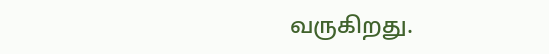வருகிறது.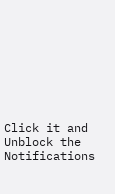Click it and Unblock the Notifications